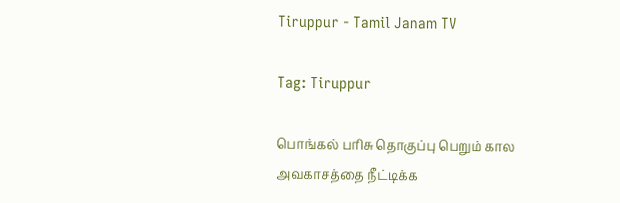Tiruppur - Tamil Janam TV

Tag: Tiruppur

பொங்கல் பரிசு தொகுப்பு பெறும் கால அவகாசத்தை நீட்டிக்க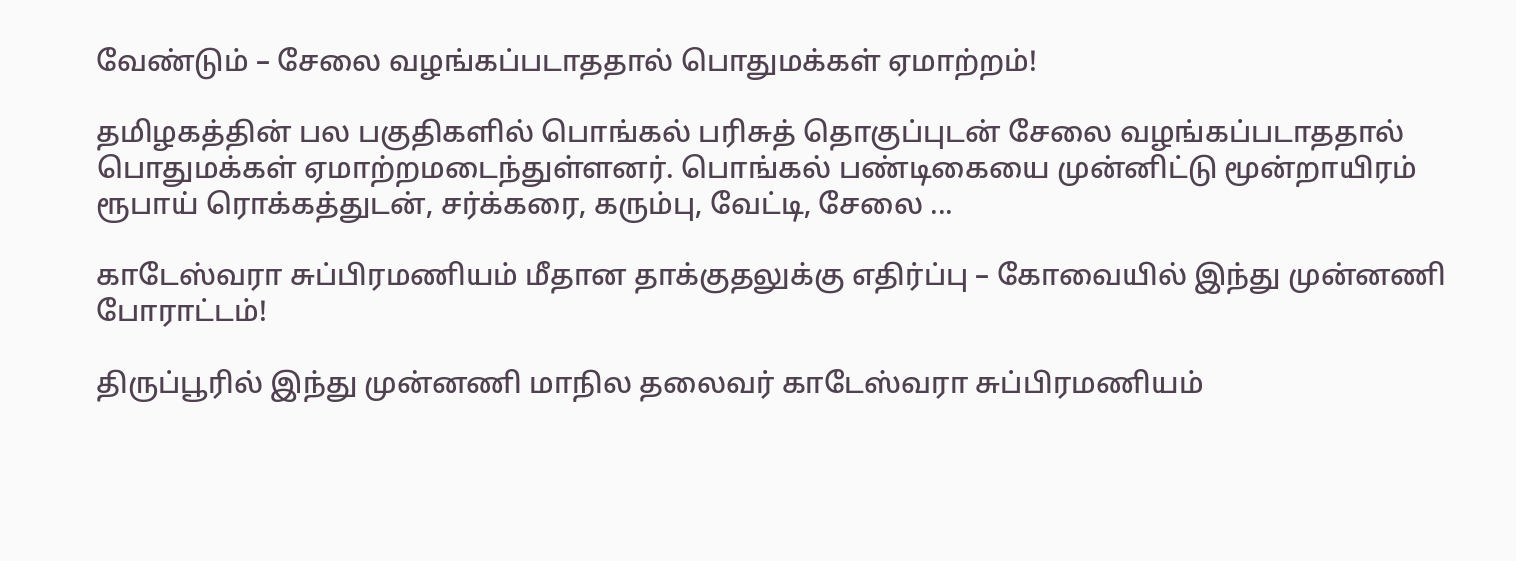வேண்டும் – சேலை வழங்கப்படாததால் பொதுமக்கள் ஏமாற்றம்!

தமிழகத்தின் பல பகுதிகளில் பொங்கல் பரிசுத் தொகுப்புடன் சேலை வழங்கப்படாததால் பொதுமக்கள் ஏமாற்றமடைந்துள்ளனர். பொங்கல் பண்டிகையை முன்னிட்டு மூன்றாயிரம் ரூபாய் ரொக்கத்துடன், சர்க்கரை, கரும்பு, வேட்டி, சேலை ...

காடேஸ்வரா சுப்பிரமணியம் மீதான தாக்குதலுக்கு எதிர்ப்பு – கோவையில் இந்து முன்னணி போராட்டம்!

திருப்பூரில் இந்து முன்னணி மாநில தலைவர் காடேஸ்வரா சுப்பிரமணியம்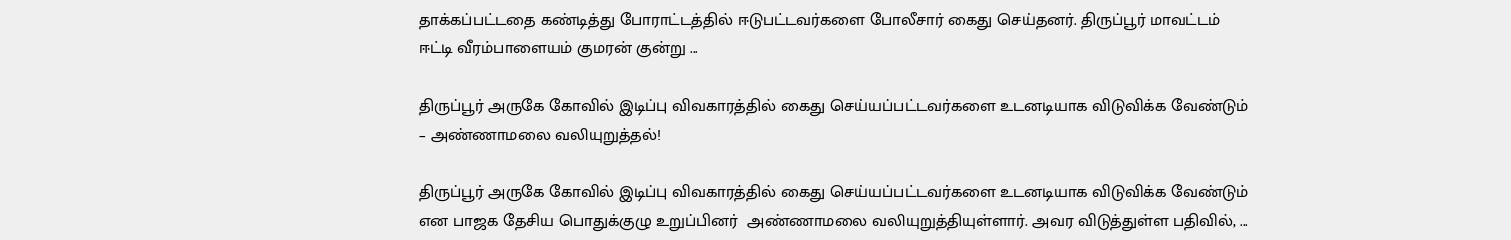தாக்கப்பட்டதை கண்டித்து போராட்டத்தில் ஈடுபட்டவர்களை போலீசார் கைது செய்தனர். திருப்பூர் மாவட்டம் ஈட்டி வீரம்பாளையம் குமரன் குன்று ...

திருப்பூர் அருகே கோவில் இடிப்பு விவகாரத்தில் கைது செய்யப்பட்டவர்களை உடனடியாக விடுவிக்க வேண்டும் – அண்ணாமலை வலியுறுத்தல்!

திருப்பூர் அருகே கோவில் இடிப்பு விவகாரத்தில் கைது செய்யப்பட்டவர்களை உடனடியாக விடுவிக்க வேண்டும் என பாஜக தேசிய பொதுக்குழு உறுப்பினர்  அண்ணாமலை வலியுறுத்தியுள்ளார். அவர விடுத்துள்ள பதிவில், ...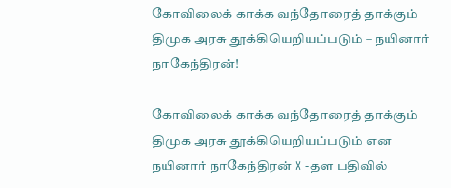கோவிலைக் காக்க வந்தோரைத் தாக்கும் திமுக அரசு தூக்கியெறியப்படும் – நயினார் நாகேந்திரன்!

கோவிலைக் காக்க வந்தோரைத் தாக்கும் திமுக அரசு தூக்கியெறியப்படும் என நயினார் நாகேந்திரன் X -தள பதிவில்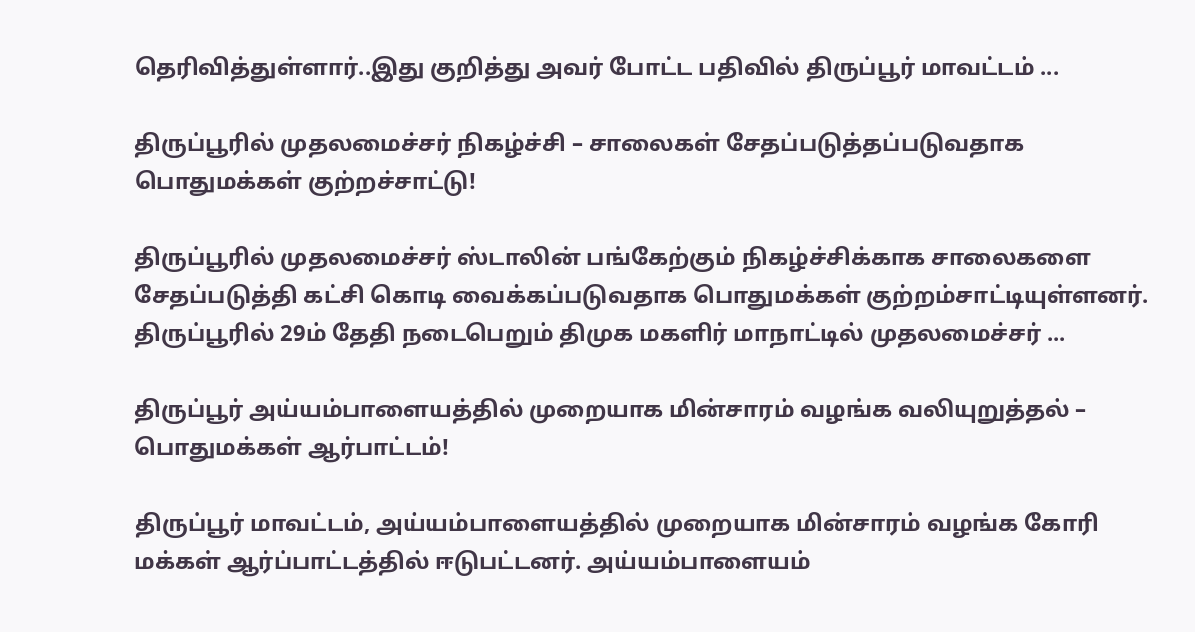தெரிவித்துள்ளார்..இது குறித்து அவர் போட்ட பதிவில் திருப்பூர் மாவட்டம் ...

திருப்பூரில் முதலமைச்சர் நிகழ்ச்சி – சாலைகள் சேதப்படுத்தப்படுவதாக பொதுமக்கள் குற்றச்சாட்டு!

திருப்பூரில் முதலமைச்சர் ஸ்டாலின் பங்கேற்கும் நிகழ்ச்சிக்காக சாலைகளை சேதப்படுத்தி கட்சி கொடி வைக்கப்படுவதாக பொதுமக்கள் குற்றம்சாட்டியுள்ளனர். திருப்பூரில் 29ம் தேதி நடைபெறும் திமுக மகளிர் மாநாட்டில் முதலமைச்சர் ...

திருப்பூர் அய்யம்பாளையத்தில் முறையாக மின்சாரம் வழங்க வலியுறுத்தல் – பொதுமக்கள் ஆர்பாட்டம்!

திருப்பூர் மாவட்டம், அய்யம்பாளையத்தில் முறையாக மின்சாரம் வழங்க கோரி மக்கள் ஆர்ப்பாட்டத்தில் ஈடுபட்டனர். அய்யம்பாளையம்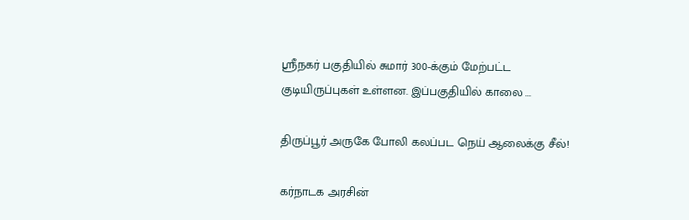ஸ்ரீநகர் பகுதியில் சுமார் 300-க்கும் மேற்பட்ட குடியிருப்புகள் உள்ளன. இப்பகுதியில் காலை ...

திருப்பூர் அருகே போலி கலப்பட நெய் ஆலைக்கு சீல்!

கர்நாடக அரசின்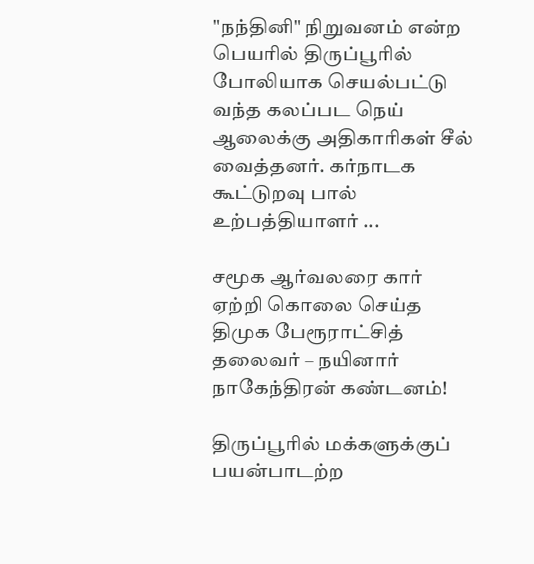"நந்தினி" நிறுவனம் என்ற பெயரில் திருப்பூரில் போலியாக செயல்பட்டு வந்த கலப்பட நெய் ஆலைக்கு அதிகாரிகள் சீல் வைத்தனர். கர்நாடக கூட்டுறவு பால் உற்பத்தியாளர் ...

சமூக ஆர்வலரை கார் ஏற்றி கொலை செய்த திமுக பேரூராட்சித் தலைவர் – நயினார் நாகேந்திரன் கண்டனம்!

திருப்பூரில் மக்களுக்குப் பயன்பாடற்ற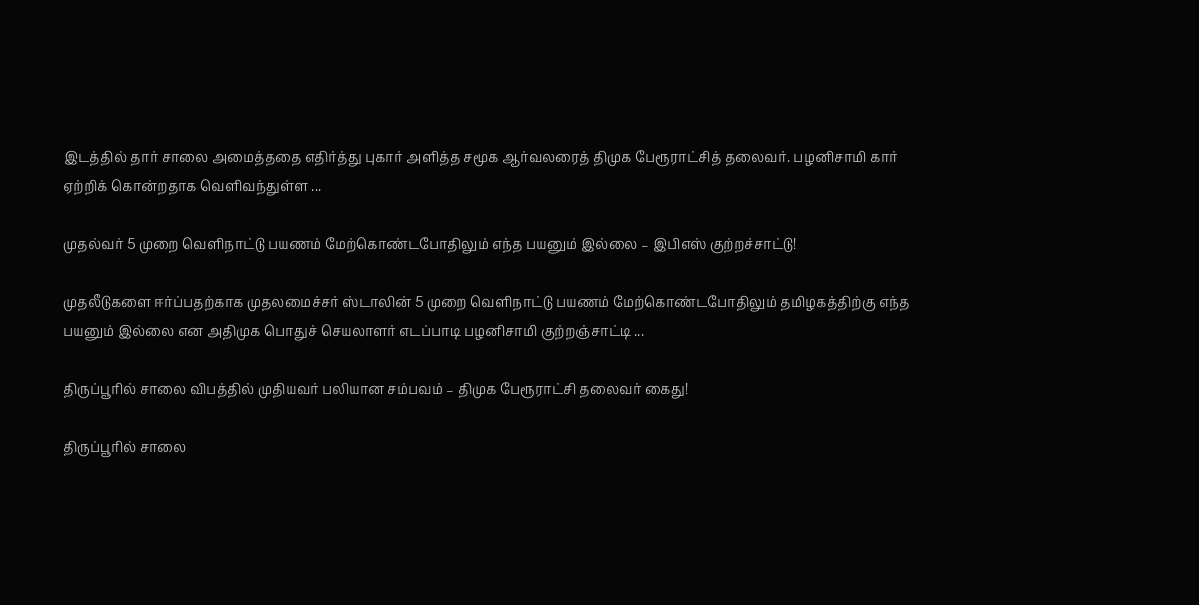இடத்தில் தார் சாலை அமைத்ததை எதிர்த்து புகார் அளித்த சமூக ஆர்வலரைத் திமுக பேரூராட்சித் தலைவர். பழனிசாமி கார் ஏற்றிக் கொன்றதாக வெளிவந்துள்ள ...

முதல்வர் 5 முறை வெளிநாட்டு பயணம் மேற்கொண்டபோதிலும் எந்த பயனும் இல்லை – இபிஎஸ் குற்றச்சாட்டு!

முதலீடுகளை ஈர்ப்பதற்காக முதலமைச்சர் ஸ்டாலின் 5 முறை வெளிநாட்டு பயணம் மேற்கொண்டபோதிலும் தமிழகத்திற்கு எந்த பயனும் இல்லை என அதிமுக பொதுச் செயலாளர் எடப்பாடி பழனிசாமி குற்றஞ்சாட்டி ...

திருப்பூரில் சாலை விபத்தில் முதியவர் பலியான சம்பவம் – திமுக பேரூராட்சி தலைவர் கைது!

திருப்பூரில் சாலை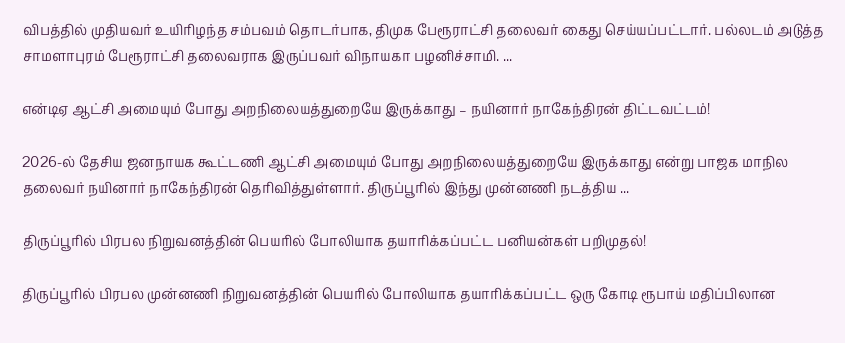விபத்தில் முதியவர் உயிரிழந்த சம்பவம் தொடர்பாக, திமுக பேரூராட்சி தலைவர் கைது செய்யப்பட்டார். பல்லடம் அடுத்த சாமளாபுரம் பேரூராட்சி தலைவராக இருப்பவர் விநாயகா பழனிச்சாமி. ...

என்டிஏ ஆட்சி அமையும் போது அறநிலையத்துறையே இருக்காது – நயினார் நாகேந்திரன் திட்டவட்டம்!

2026-ல் தேசிய ஜனநாயக கூட்டணி ஆட்சி அமையும் போது அறநிலையத்துறையே இருக்காது என்று பாஜக மாநில தலைவர் நயினார் நாகேந்திரன் தெரிவித்துள்ளார். திருப்பூரில் இந்து முன்னணி நடத்திய ...

திருப்பூரில் பிரபல நிறுவனத்தின் பெயரில் போலியாக தயாரிக்கப்பட்ட பனியன்கள் பறிமுதல்!

திருப்பூரில் பிரபல முன்னணி நிறுவனத்தின் பெயரில் போலியாக தயாரிக்கப்பட்ட ஒரு கோடி ரூபாய் மதிப்பிலான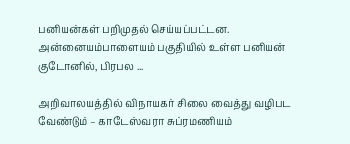பனியன்கள் பறிமுதல் செய்யப்பட்டன. அன்னையம்பாளையம் பகுதியில் உள்ள பனியன் குடோனில், பிரபல ...

அறிவாலயத்தில் விநாயகர் சிலை வைத்து வழிபட வேண்டும் – காடேஸ்வரா சுப்ரமணியம்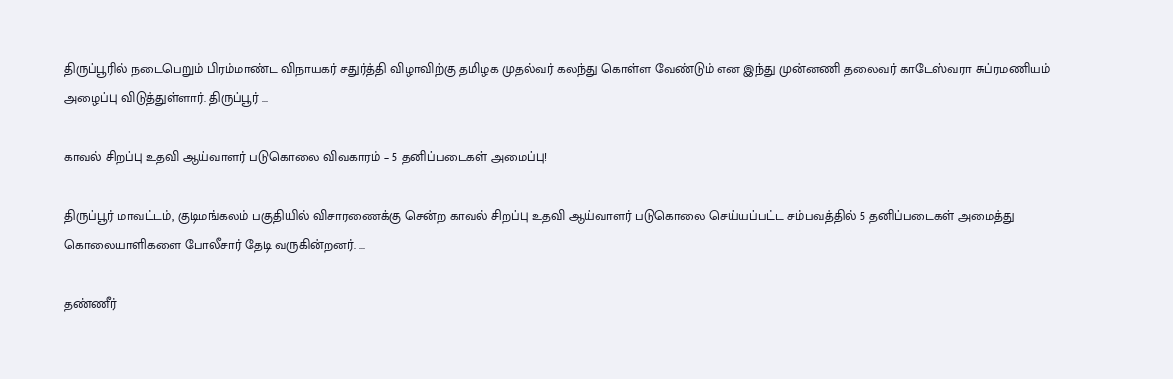திருப்பூரில் நடைபெறும் பிரம்மாண்ட விநாயகர் சதுர்த்தி விழாவிற்கு தமிழக முதல்வர் கலந்து கொள்ள வேண்டும் என இந்து முன்னணி தலைவர் காடேஸ்வரா சுப்ரமணியம் அழைப்பு விடுத்துள்ளார். திருப்பூர் ...

காவல் சிறப்பு உதவி ஆய்வாளர் படுகொலை விவகாரம் – 5 தனிப்படைகள் அமைப்பு!

திருப்பூர் மாவட்டம், குடிமங்கலம் பகுதியில் விசாரணைக்கு சென்ற காவல் சிறப்பு உதவி ஆய்வாளர் படுகொலை செய்யப்பட்ட சம்பவத்தில் 5 தனிப்படைகள் அமைத்து கொலையாளிகளை போலீசார் தேடி வருகின்றனர். ...

தண்ணீர்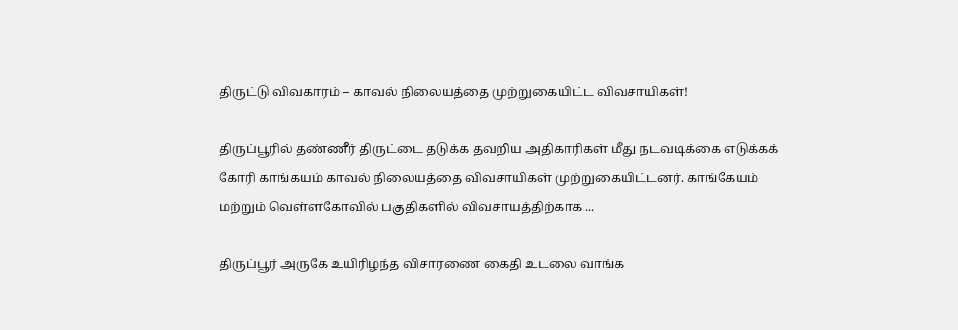திருட்டு விவகாரம் – காவல் நிலையத்தை முற்றுகையிட்ட விவசாயிகள்!

திருப்பூரில் தண்ணீர் திருட்டை தடுக்க தவறிய அதிகாரிகள் மீது நடவடிக்கை எடுக்கக் கோரி காங்கயம் காவல் நிலையத்தை விவசாயிகள் முற்றுகையிட்டனர். காங்கேயம் மற்றும் வெள்ளகோவில் பகுதிகளில் விவசாயத்திற்காக ...

திருப்பூர் அருகே உயிரிழந்த விசாரணை கைதி உடலை வாங்க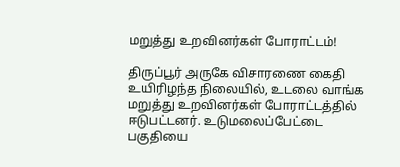மறுத்து உறவினர்கள் போராட்டம்!

திருப்பூர் அருகே விசாரணை கைதி உயிரிழந்த நிலையில், உடலை வாங்க மறுத்து உறவினர்கள் போராட்டத்தில் ஈடுபட்டனர். உடுமலைப்பேட்டை பகுதியை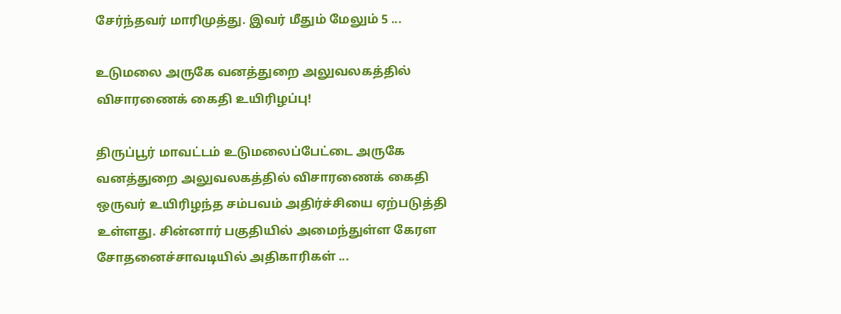சேர்ந்தவர் மாரிமுத்து. இவர் மீதும் மேலும் 5 ...

உடுமலை அருகே வனத்துறை அலுவலகத்தில் விசாரணைக் கைதி உயிரிழப்பு!

திருப்பூர் மாவட்டம் உடுமலைப்பேட்டை அருகே வனத்துறை அலுவலகத்தில் விசாரணைக் கைதி ஒருவர் உயிரிழந்த சம்பவம் அதிர்ச்சியை ஏற்படுத்தி உள்ளது. சின்னார் பகுதியில் அமைந்துள்ள கேரள சோதனைச்சாவடியில் அதிகாரிகள் ...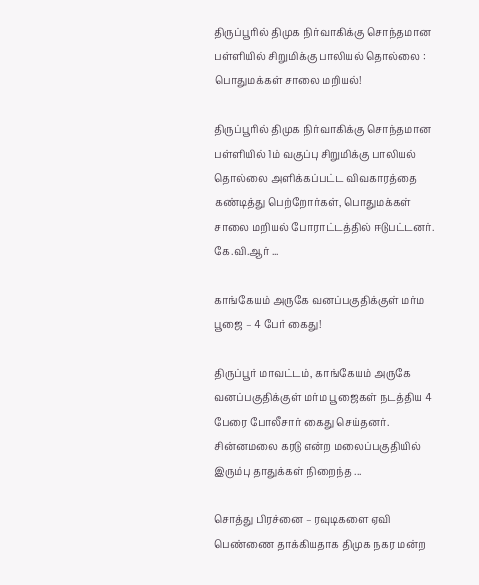திருப்பூரில் திமுக நிர்வாகிக்கு சொந்தமான பள்ளியில் சிறுமிக்கு பாலியல் தொல்லை : பொதுமக்கள் சாலை மறியல்!

திருப்பூரில் திமுக நிர்வாகிக்கு சொந்தமான பள்ளியில் 1ம் வகுப்பு சிறுமிக்கு பாலியல் தொல்லை அளிக்கப்பட்ட விவகாரத்தை கண்டித்து பெற்றோர்கள், பொதுமக்கள் சாலை மறியல் போராட்டத்தில் ஈடுபட்டனர். கே.வி.ஆர் ...

காங்கேயம் அருகே வனப்பகுதிக்குள் மர்ம பூஜை – 4 பேர் கைது!

திருப்பூர் மாவட்டம், காங்கேயம் அருகே வனப்பகுதிக்குள் மர்ம பூஜைகள் நடத்திய 4 பேரை போலீசார் கைது செய்தனர். சின்னமலை கரடு என்ற மலைப்பகுதியில் இரும்பு தாதுக்கள் நிறைந்த ...

சொத்து பிரச்னை – ரவுடிகளை ஏவி பெண்ணை தாக்கியதாக திமுக நகர மன்ற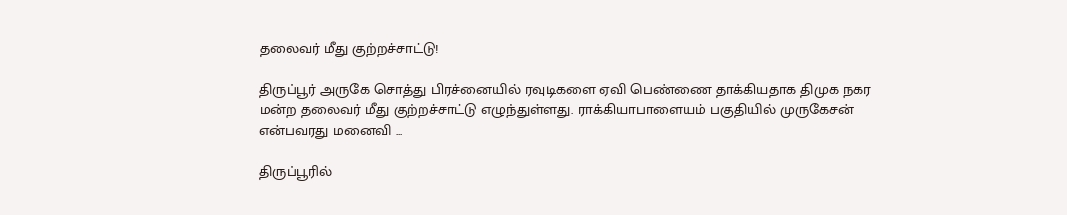தலைவர் மீது குற்றச்சாட்டு!

திருப்பூர் அருகே சொத்து பிரச்னையில் ரவுடிகளை ஏவி பெண்ணை தாக்கியதாக திமுக நகர மன்ற தலைவர் மீது குற்றச்சாட்டு எழுந்துள்ளது. ராக்கியாபாளையம் பகுதியில் முருகேசன் என்பவரது மனைவி ...

திருப்பூரில்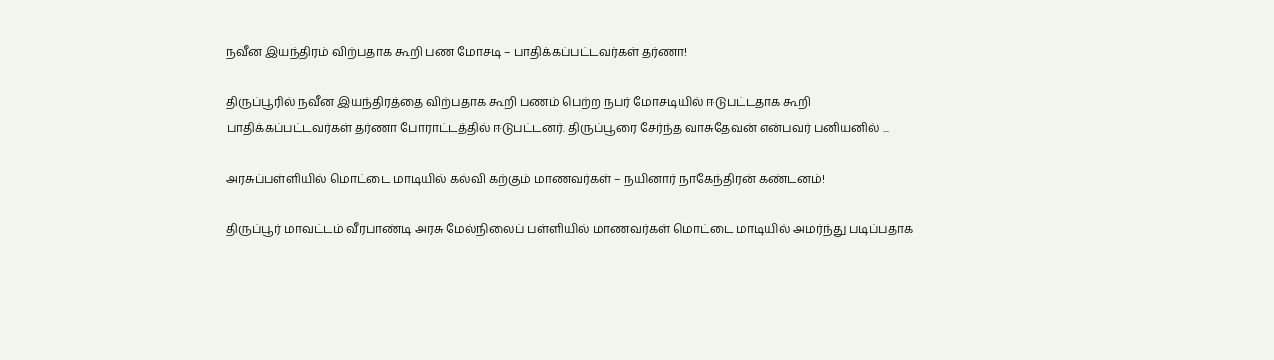நவீன இயந்திரம் விற்பதாக கூறி பண மோசடி – பாதிக்கப்பட்டவர்கள் தர்ணா!

திருப்பூரில் நவீன இயந்திரத்தை விற்பதாக கூறி பணம் பெற்ற நபர் மோசடியில் ஈடுபட்டதாக கூறி பாதிக்கப்பட்டவர்கள் தர்ணா போராட்டத்தில் ஈடுபட்டனர். திருப்பூரை சேர்ந்த வாசுதேவன் என்பவர் பனியனில் ...

அரசுப்பள்ளியில் மொட்டை மாடியில் கல்வி கற்கும் மாணவர்கள் – நயினார் நாகேந்திரன் கண்டனம்!

திருப்பூர் மாவட்டம் வீரபாண்டி அரசு மேல்நிலைப் பள்ளியில் மாணவர்கள் மொட்டை மாடியில் அமர்ந்து படிப்பதாக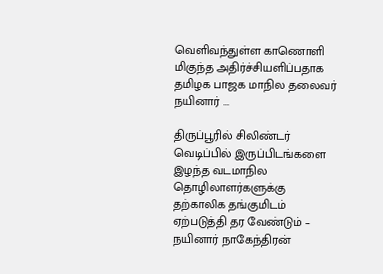வெளிவந்துள்ள காணொளி மிகுந்த அதிர்ச்சியளிப்பதாக தமிழக பாஜக மாநில தலைவர் நயினார் ...

திருப்பூரில் சிலிண்டர் வெடிப்பில் இருப்பிடங்களை இழந்த வடமாநில தொழிலாளர்களுக்கு தற்காலிக தங்குமிடம் ஏற்படுத்தி தர வேண்டும் – நயினார் நாகேந்திரன்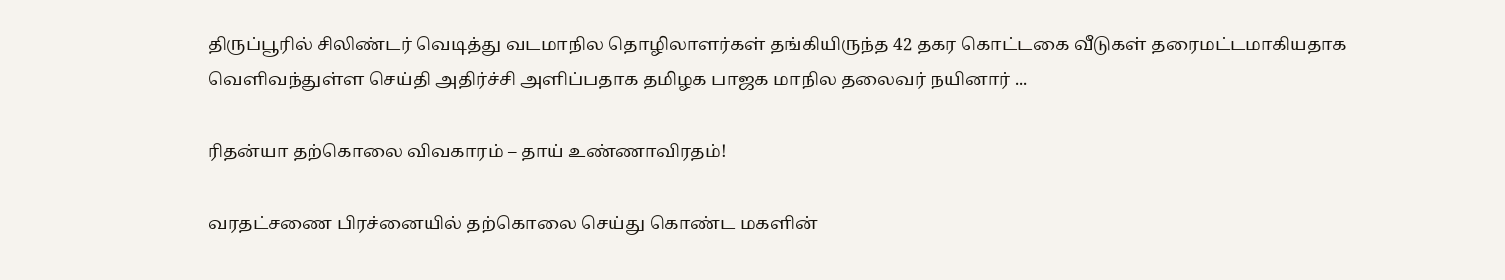திருப்பூரில் சிலிண்டர் வெடித்து வடமாநில தொழிலாளர்கள் தங்கியிருந்த 42 தகர கொட்டகை வீடுகள் தரைமட்டமாகியதாக வெளிவந்துள்ள செய்தி அதிர்ச்சி அளிப்பதாக தமிழக பாஜக மாநில தலைவர் நயினார் ...

ரிதன்யா தற்கொலை விவகாரம் – தாய் உண்ணாவிரதம்!

வரதட்சணை பிரச்னையில் தற்கொலை செய்து கொண்ட மகளின்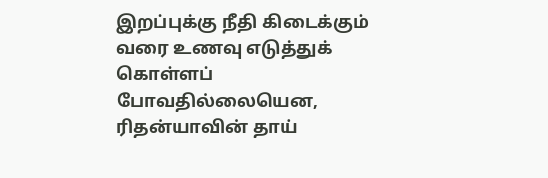இறப்புக்கு நீதி கிடைக்கும் வரை உணவு எடுத்துக் கொள்ளப் போவதில்லையென, ரிதன்யாவின் தாய்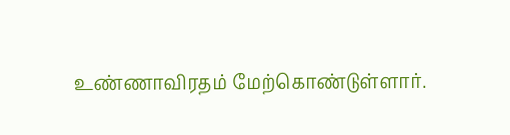உண்ணாவிரதம் மேற்கொண்டுள்ளார்.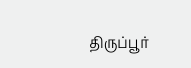திருப்பூர்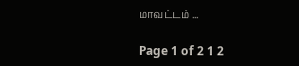மாவட்டம் ...

Page 1 of 2 1 2